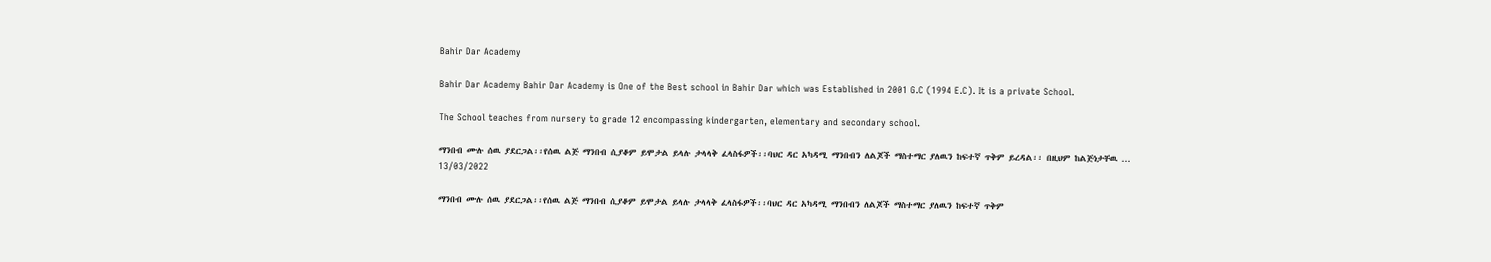Bahir Dar Academy

Bahir Dar Academy Bahir Dar Academy is One of the Best school in Bahir Dar which was Established in 2001 G.C (1994 E.C). It is a private School.

The School teaches from nursery to grade 12 encompassing kindergarten, elementary and secondary school.

ማንበብ ሙሉ ሰዉ ያደርጋል፡፡የሰዉ ልጅ ማንበብ ሲያቆም ይሞታል ይላሉ ታላላቅ ፈላስፋዎች፡፡ባህር ዳር አካዳሚ ማንበብን ለልጆች ማስተማር ያለዉን ከፍተኛ ጥቅም ይረዳል፡፡ በዚህም ከልጅነታቸዉ ...
13/03/2022

ማንበብ ሙሉ ሰዉ ያደርጋል፡፡የሰዉ ልጅ ማንበብ ሲያቆም ይሞታል ይላሉ ታላላቅ ፈላስፋዎች፡፡ባህር ዳር አካዳሚ ማንበብን ለልጆች ማስተማር ያለዉን ከፍተኛ ጥቅም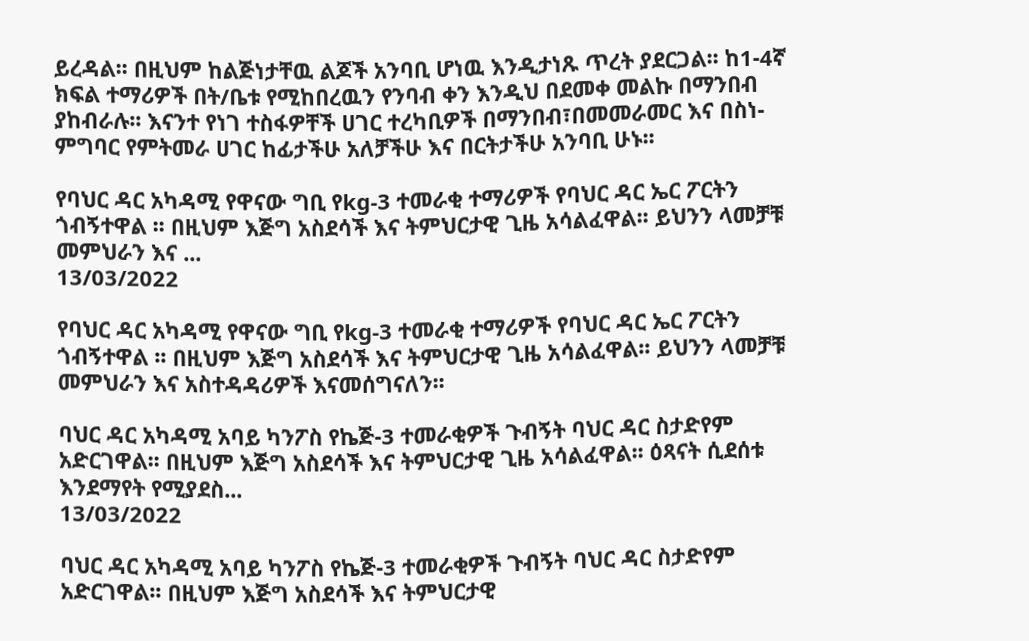ይረዳል፡፡ በዚህም ከልጅነታቸዉ ልጆች አንባቢ ሆነዉ እንዲታነጹ ጥረት ያደርጋል፡፡ ከ1-4ኛ ክፍል ተማሪዎች በት/ቤቱ የሚከበረዉን የንባብ ቀን እንዲህ በደመቀ መልኩ በማንበብ ያከብራሉ፡፡ እናንተ የነገ ተስፋዎቸች ሀገር ተረካቢዎች በማንበብ፣በመመራመር እና በስነ-ምግባር የምትመራ ሀገር ከፊታችሁ አለቻችሁ እና በርትታችሁ አንባቢ ሁኑ፡፡

የባህር ዳር አካዳሚ የዋናው ግቢ የkg-3 ተመራቂ ተማሪዎች የባህር ዳር ኤር ፖርትን ጎብኝተዋል ፡፡ በዚህም እጅግ አስደሳች እና ትምህርታዊ ጊዜ አሳልፈዋል፡፡ ይህንን ላመቻቹ መምህራን እና ...
13/03/2022

የባህር ዳር አካዳሚ የዋናው ግቢ የkg-3 ተመራቂ ተማሪዎች የባህር ዳር ኤር ፖርትን ጎብኝተዋል ፡፡ በዚህም እጅግ አስደሳች እና ትምህርታዊ ጊዜ አሳልፈዋል፡፡ ይህንን ላመቻቹ መምህራን እና አስተዳዳሪዎች እናመሰግናለን፡፡

ባህር ዳር አካዳሚ አባይ ካንፖስ የኬጅ-3 ተመራቂዎች ጉብኝት ባህር ዳር ስታድየም አድርገዋል፡፡ በዚህም እጅግ አስደሳች እና ትምህርታዊ ጊዜ አሳልፈዋል፡፡ ዕጻናት ሲደሰቱ እንደማየት የሚያደስ...
13/03/2022

ባህር ዳር አካዳሚ አባይ ካንፖስ የኬጅ-3 ተመራቂዎች ጉብኝት ባህር ዳር ስታድየም አድርገዋል፡፡ በዚህም እጅግ አስደሳች እና ትምህርታዊ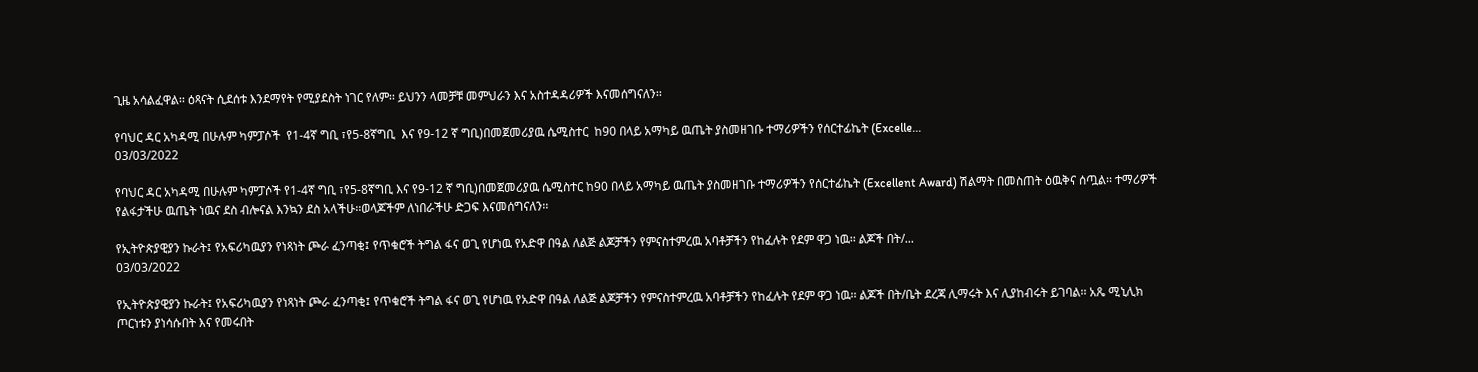ጊዜ አሳልፈዋል፡፡ ዕጻናት ሲደሰቱ እንደማየት የሚያደስት ነገር የለም፡፡ ይህንን ላመቻቹ መምህራን እና አስተዳዳሪዎች እናመሰግናለን፡፡

የባህር ዳር አካዳሚ በሁሉም ካምፓሶች  የ1-4ኛ ግቢ ፣የ5-8ኛግቢ  እና የ9-12 ኛ ግቢ)በመጀመሪያዉ ሴሚስተር  ከ90 በላይ አማካይ ዉጤት ያስመዘገቡ ተማሪዎችን የሰርተፊኬት (Excelle...
03/03/2022

የባህር ዳር አካዳሚ በሁሉም ካምፓሶች የ1-4ኛ ግቢ ፣የ5-8ኛግቢ እና የ9-12 ኛ ግቢ)በመጀመሪያዉ ሴሚስተር ከ90 በላይ አማካይ ዉጤት ያስመዘገቡ ተማሪዎችን የሰርተፊኬት (Excellent Award) ሽልማት በመስጠት ዕዉቅና ሰጧል፡፡ ተማሪዎች የልፋታችሁ ዉጤት ነዉና ደስ ብሎናል እንኳን ደስ አላችሁ፡፡ወላጆችም ለነበራችሁ ድጋፍ እናመሰግናለን፡፡

የኢትዮጵያዊያን ኩራት፤ የአፍሪካዉያን የነጻነት ጮራ ፈንጣቂ፤ የጥቁሮች ትግል ፋና ወጊ የሆነዉ የአድዋ በዓል ለልጅ ልጆቻችን የምናስተምረዉ አባቶቻችን የከፈሉት የደም ዋጋ ነዉ፡፡ ልጆች በት/...
03/03/2022

የኢትዮጵያዊያን ኩራት፤ የአፍሪካዉያን የነጻነት ጮራ ፈንጣቂ፤ የጥቁሮች ትግል ፋና ወጊ የሆነዉ የአድዋ በዓል ለልጅ ልጆቻችን የምናስተምረዉ አባቶቻችን የከፈሉት የደም ዋጋ ነዉ፡፡ ልጆች በት/ቤት ደረጃ ሊማሩት እና ሊያከብሩት ይገባል፡፡ አጼ ሚኒሊክ ጦርነቱን ያነሳሱበት እና የመሩበት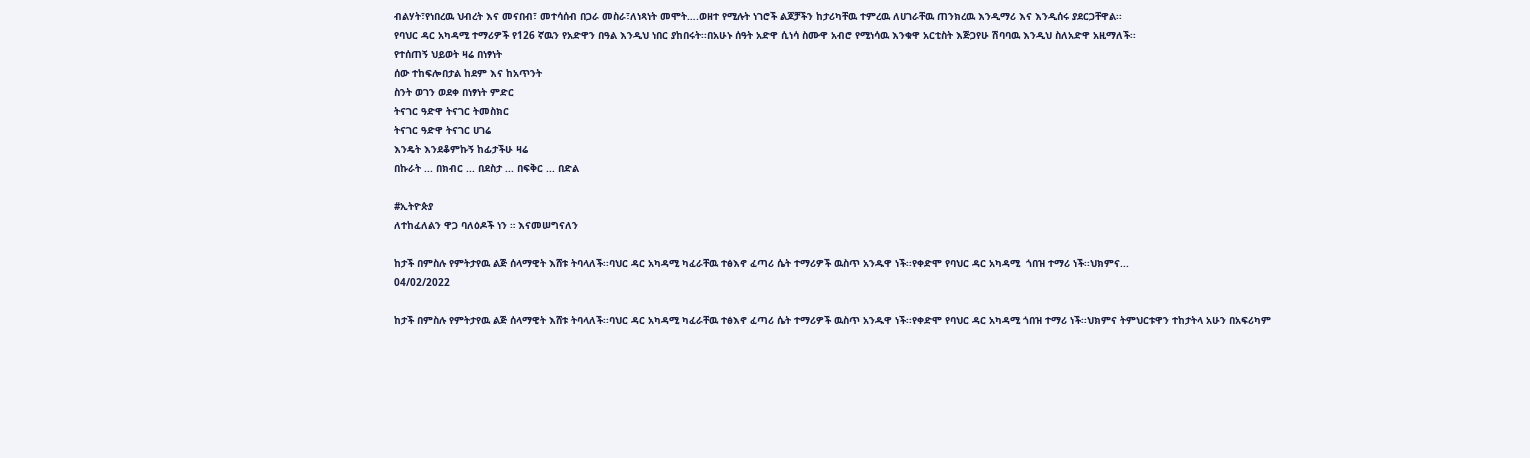ብልሃት፣የነበረዉ ህብረት እና መናበብ፣ መተሳሰብ በጋራ መስራ፣ለነጻነት መሞት….ወዘተ የሚሉት ነገሮች ልጆቻችን ከታሪካቸዉ ተምረዉ ለሀገራቸዉ ጠንክረዉ እንዲማሪ እና እንዲሰሩ ያደርጋቸዋል፡፡
የባህር ዳር አካዳሚ ተማሪዎች የ126 ኛዉን የአድዋን በዓል እንዲህ ነበር ያከበሩት፡፡በአሁኑ ሰዓት አድዋ ሲነሳ ስሙዋ አብሮ የሚነሳዉ እንቁዋ አርቲስት እጅጋየሁ ሽባባዉ እንዲህ ስለአድዋ አዚማለች፡፡
የተሰጠኝ ህይወት ዛሬ በነፃነት
ሰው ተከፍሎበታል ከደም እና ከአጥንት
ስንት ወገን ወደቀ በነፃነት ምድር
ትናገር ዓድዋ ትናገር ትመስክር
ትናገር ዓድዋ ትናገር ሀገሬ
እንዴት እንደቆምኩኝ ከፊታችሁ ዛሬ
በኩራት ... በክብር ... በደስታ ... በፍቅር ... በድል

#ኢትዮጵያ
ለተከፈለልን ዋጋ ባለዕዶች ነን ። እናመሠግናለን

ከታች በምስሉ የምትታየዉ ልጅ ሰላማዊት እሸቱ ትባላለች፡፡ባህር ዳር አካዳሚ ካፈራቸዉ ተፅእኖ ፈጣሪ ሴት ተማሪዎች ዉስጥ አንዱዋ ነች፡፡የቀድሞ የባህር ዳር አካዳሚ  ጎበዝ ተማሪ ነች፡፡ህክምና...
04/02/2022

ከታች በምስሉ የምትታየዉ ልጅ ሰላማዊት እሸቱ ትባላለች፡፡ባህር ዳር አካዳሚ ካፈራቸዉ ተፅእኖ ፈጣሪ ሴት ተማሪዎች ዉስጥ አንዱዋ ነች፡፡የቀድሞ የባህር ዳር አካዳሚ ጎበዝ ተማሪ ነች፡፡ህክምና ትምህርቱዋን ተከታትላ አሁን በአፍሪካም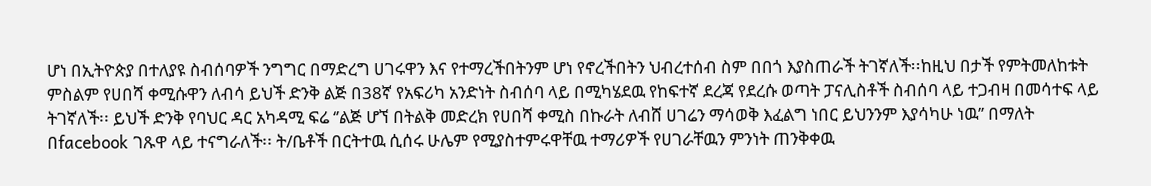ሆነ በኢትዮጵያ በተለያዩ ስብሰባዎች ንግግር በማድረግ ሀገሩዋን እና የተማረችበትንም ሆነ የኖረችበትን ህብረተሰብ ስም በበጎ እያስጠራች ትገኛለች፡፡ከዚህ በታች የምትመለከቱት ምስልም የሀበሻ ቀሚሱዋን ለብሳ ይህች ድንቅ ልጅ በ38ኛ የአፍሪካ አንድነት ስብሰባ ላይ በሚካሄደዉ የከፍተኛ ደረጃ የደረሱ ወጣት ፓናሊስቶች ስብሰባ ላይ ተጋብዛ በመሳተፍ ላይ ትገኛለች፡፡ ይህች ድንቅ የባህር ዳር አካዳሚ ፍሬ ‘’ልጅ ሆኘ በትልቅ መድረክ የሀበሻ ቀሚስ በኩራት ለብሸ ሀገሬን ማሳወቅ እፈልግ ነበር ይህንንም እያሳካሁ ነዉ’’ በማለት በfacebook ገጹዋ ላይ ተናግራለች፡፡ ት/ቤቶች በርትተዉ ሲሰሩ ሁሌም የሚያስተምሩዋቸዉ ተማሪዎች የሀገራቸዉን ምንነት ጠንቅቀዉ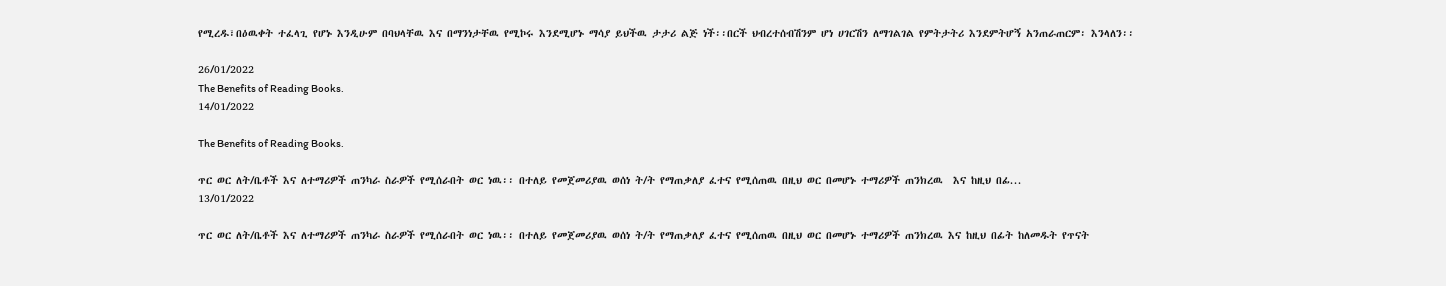የሚረዱ፣በዕዉቀት ተፈላጊ የሆኑ እንዲሁም በባህላቸዉ እና በማንነታቸዉ የሚኮሩ እንደሚሆኑ ማሳያ ይህችዉ ታታሪ ልጅ ነች፡፡በርች ህብረተሰብሽንም ሆነ ሀገርሽን ለማገልገል የምትታትሪ እንደምትሆኝ አንጠራጠርም፡ እንላለን፡፡

26/01/2022
The Benefits of Reading Books.
14/01/2022

The Benefits of Reading Books.

ጥር ወር ለት/ቤቶች እና ለተማሪዎች ጠንካራ ስራዎች የሚሰራበት ወር ነዉ፡፡ በተለይ የመጀመሪያዉ ወሰነ ት/ት የማጠቃለያ ፈተና የሚሰጠዉ በዚህ ወር በመሆኑ ተማሪዎች ጠንክረዉ  እና ከዚህ በፊ...
13/01/2022

ጥር ወር ለት/ቤቶች እና ለተማሪዎች ጠንካራ ስራዎች የሚሰራበት ወር ነዉ፡፡ በተለይ የመጀመሪያዉ ወሰነ ት/ት የማጠቃለያ ፈተና የሚሰጠዉ በዚህ ወር በመሆኑ ተማሪዎች ጠንክረዉ እና ከዚህ በፊት ከለመዱት የጥናት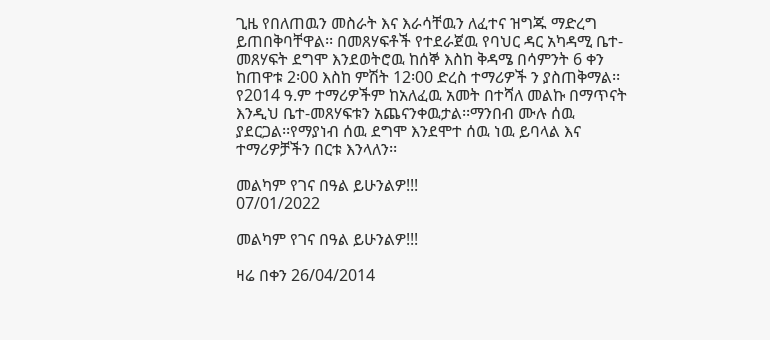ጊዜ የበለጠዉን መስራት እና እራሳቸዉን ለፈተና ዝግጁ ማድረግ ይጠበቅባቸዋል፡፡ በመጸሃፍቶች የተደራጀዉ የባህር ዳር አካዳሚ ቤተ-መጸሃፍት ደግሞ እንደወትሮዉ ከሰኞ እስከ ቅዳሜ በሳምንት 6 ቀን ከጠዋቱ 2፡00 እስከ ምሽት 12፡00 ድረስ ተማሪዎች ን ያስጠቅማል፡፡የ2014 ዓ.ም ተማሪዎችም ከአለፈዉ አመት በተሻለ መልኩ በማጥናት እንዲህ ቤተ-መጸሃፍቱን አጨናንቀዉታል፡፡ማንበብ ሙሉ ሰዉ ያደርጋል፡፡የማያነብ ሰዉ ደግሞ እንደሞተ ሰዉ ነዉ ይባላል እና ተማሪዎቻችን በርቱ እንላለን፡፡

መልካም የገና በዓል ይሁንልዎ!!!
07/01/2022

መልካም የገና በዓል ይሁንልዎ!!!

ዛሬ በቀን 26/04/2014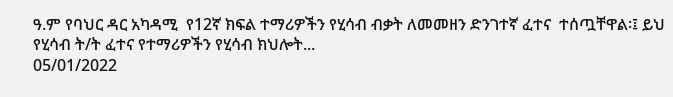ዓ.ም የባህር ዳር አካዳሚ  የ12ኛ ክፍል ተማሪዎችን የሂሳብ ብቃት ለመመዘን ድንገተኛ ፈተና  ተሰጧቸዋል፡፤ ይህ የሂሳብ ት/ት ፈተና የተማሪዎችን የሂሳብ ክህሎት...
05/01/2022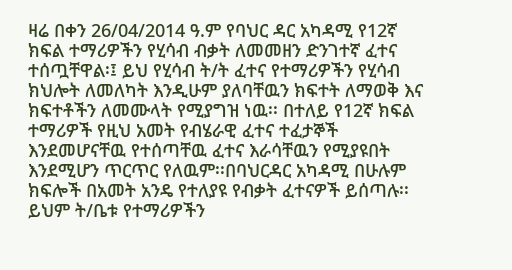ዛሬ በቀን 26/04/2014 ዓ.ም የባህር ዳር አካዳሚ የ12ኛ ክፍል ተማሪዎችን የሂሳብ ብቃት ለመመዘን ድንገተኛ ፈተና ተሰጧቸዋል፡፤ ይህ የሂሳብ ት/ት ፈተና የተማሪዎችን የሂሳብ ክህሎት ለመለካት እንዲሁም ያለባቸዉን ክፍተት ለማወቅ እና ክፍተቶችን ለመሙላት የሚያግዝ ነዉ፡፡ በተለይ የ12ኛ ክፍል ተማሪዎች የዚህ አመት የብሄራዊ ፈተና ተፈታኞች እንደመሆናቸዉ የተሰጣቸዉ ፈተና እራሳቸዉን የሚያዩበት እንደሚሆን ጥርጥር የለዉም፡፡በባህርዳር አካዳሚ በሁሉም ክፍሎች በአመት አንዴ የተለያዩ የብቃት ፈተናዎች ይሰጣሉ፡፡ ይህም ት/ቤቱ የተማሪዎችን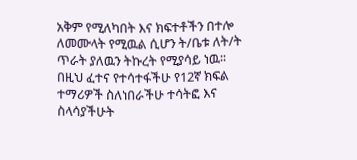አቅም የሚለካበት እና ክፍተቶችን በተሎ ለመሙላት የሚዉል ሲሆን ት/ቤቱ ለት/ት ጥራት ያለዉን ትኩረት የሚያሳይ ነዉ፡፡በዚህ ፈተና የተሳተፋችሁ የ12ኛ ክፍል ተማሪዎች ስለነበራችሁ ተሳትፎ እና ስላሳያችሁት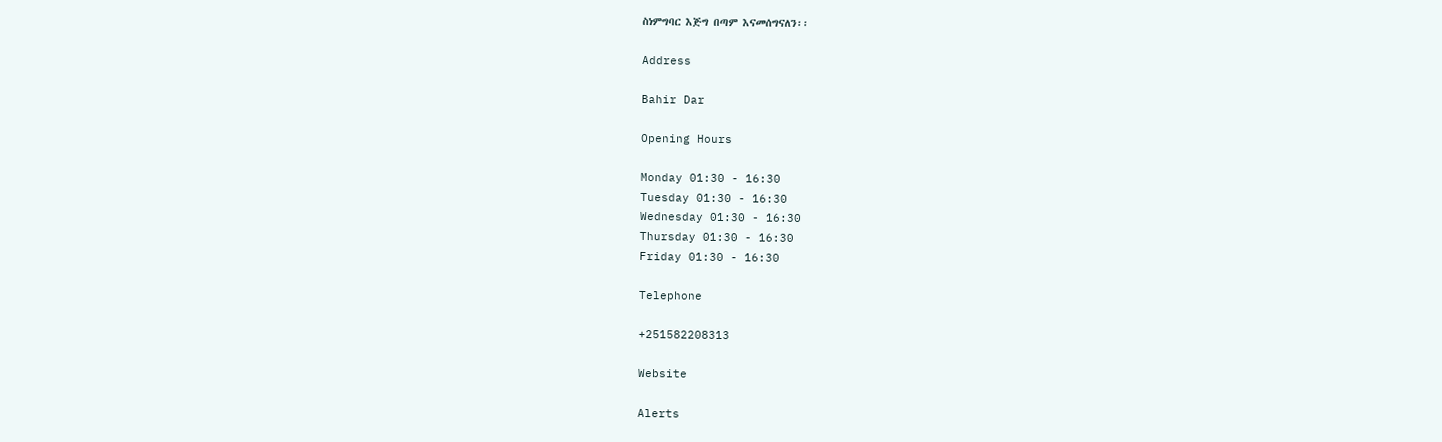ስነምግባር እጅግ በጣም እናመሰግናለን፡፡

Address

Bahir Dar

Opening Hours

Monday 01:30 - 16:30
Tuesday 01:30 - 16:30
Wednesday 01:30 - 16:30
Thursday 01:30 - 16:30
Friday 01:30 - 16:30

Telephone

+251582208313

Website

Alerts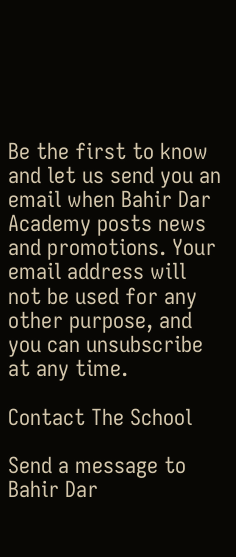Be the first to know and let us send you an email when Bahir Dar Academy posts news and promotions. Your email address will not be used for any other purpose, and you can unsubscribe at any time.

Contact The School

Send a message to Bahir Dar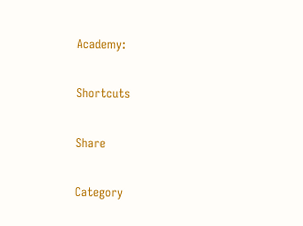Academy:

Shortcuts

Share

Category